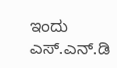ಇಂದು ಎಸ್.ಎನ್.ಡಿ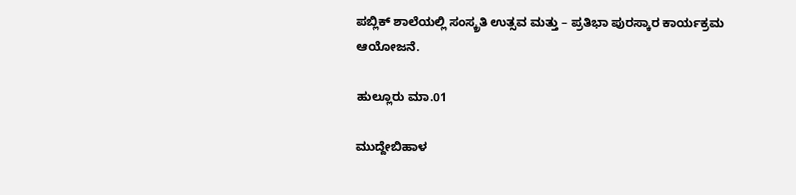ಪಬ್ಲಿಕ್ ಶಾಲೆಯಲ್ಲಿ ಸಂಸ್ಕ್ರತಿ ಉತ್ಸವ ಮತ್ತು – ಪ್ರತಿಭಾ ಪುರಸ್ಕಾರ ಕಾರ್ಯಕ್ರಮ ಆಯೋಜನೆ.

ಹುಲ್ಲೂರು ಮಾ.01

ಮುದ್ದೇಬಿಹಾಳ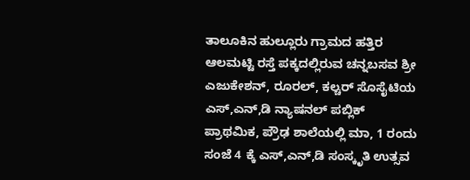ತಾಲೂಕಿನ ಹುಲ್ಲೂರು ಗ್ರಾಮದ ಹತ್ತಿರ ಆಲಮಟ್ಟಿ ರಸ್ತೆ ಪಕ್ಕದಲ್ಲಿರುವ ಚನ್ನಬಸವ ಶ್ರೀ ಎಜುಕೇಶನ್, ರೂರಲ್, ಕಲ್ಚರ್ ಸೊಸೈಟಿಯ ಎಸ್,ಎನ್,ಡಿ ನ್ಯಾಷನಲ್ ಪಬ್ಲಿಕ್ ಪ್ರಾಥಮಿಕ, ಪ್ರೌಢ ಶಾಲೆಯಲ್ಲಿ ಮಾ, 1 ರಂದು ಸಂಜೆ 4 ಕ್ಕೆ ಎಸ್,ಎನ್,ಡಿ ಸಂಸ್ಕೃತಿ ಉತ್ಸವ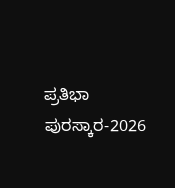ಪ್ರತಿಭಾ ಪುರಸ್ಕಾರ-2026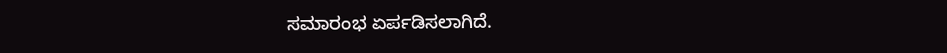ಸಮಾರಂಭ ಏರ್ಪಡಿಸಲಾಗಿದೆ.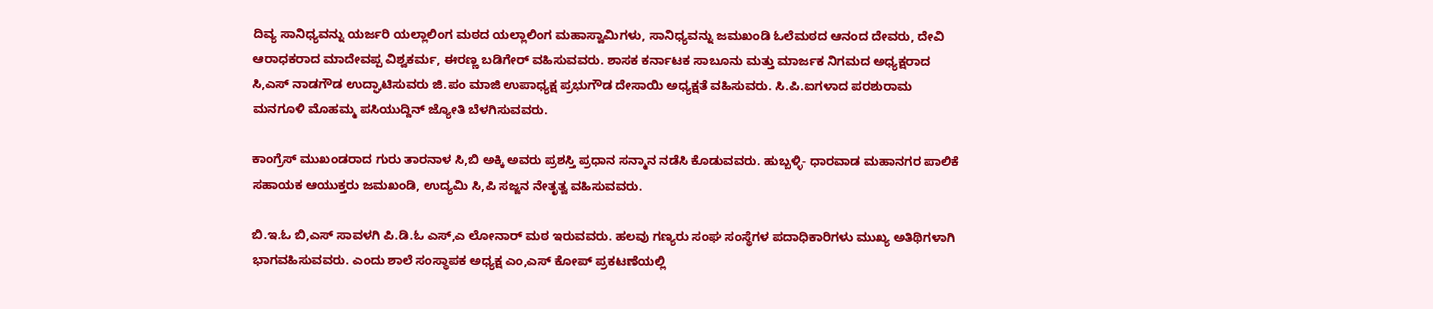ದಿವ್ಯ ಸಾನಿಧ್ಯವನ್ನು ಯರ್ಜರಿ ಯಲ್ಲಾಲಿಂಗ ಮಠದ ಯಲ್ಲಾಲಿಂಗ ಮಹಾಸ್ವಾಮಿಗಳು, ಸಾನಿಧ್ಯವನ್ನು ಜಮಖಂಡಿ ಓಲೆಮಠದ ಆನಂದ ದೇವರು, ದೇವಿ ಆರಾಧಕರಾದ ಮಾದೇವಪ್ಪ ವಿಶ್ವಕರ್ಮ, ಈರಣ್ಣ ಬಡಿಗೇರ್ ವಹಿಸುವವರು. ಶಾಸಕ ಕರ್ನಾಟಕ ಸಾಬೂನು ಮತ್ತು ಮಾರ್ಜಕ ನಿಗಮದ ಅಧ್ಯಕ್ಷರಾದ ಸಿ,ಎಸ್ ನಾಡಗೌಡ ಉದ್ಘಾಟಿಸುವರು ಜಿ.ಪಂ ಮಾಜಿ ಉಪಾಧ್ಯಕ್ಷ ಪ್ರಭುಗೌಡ ದೇಸಾಯಿ ಅಧ್ಯಕ್ಷತೆ ವಹಿಸುವರು. ಸಿ.ಪಿ.ಐಗಳಾದ ಪರಶುರಾಮ ಮನಗೂಳಿ ಮೊಹಮ್ಮ ಪಸಿಯುದ್ದಿನ್ ಜ್ಯೋತಿ ಬೆಳಗಿಸುವವರು.

ಕಾಂಗ್ರೆಸ್ ಮುಖಂಡರಾದ ಗುರು ತಾರನಾಳ ಸಿ,ಬಿ ಅಕ್ಕಿ ಅವರು ಪ್ರಶಸ್ತಿ ಪ್ರಧಾನ ಸನ್ಮಾನ ನಡೆಸಿ ಕೊಡುವವರು. ಹುಬ್ಬಳ್ಳಿ- ಧಾರವಾಡ ಮಹಾನಗರ ಪಾಲಿಕೆ ಸಹಾಯಕ ಆಯುಕ್ತರು ಜಮಖಂಡಿ, ಉದ್ಯಮಿ ಸಿ,ಪಿ ಸಜ್ಜನ ನೇತೃತ್ವ ವಹಿಸುವವರು.

ಬಿ.ಇ.ಓ ಬಿ,ಎಸ್ ಸಾವಳಗಿ ಪಿ.ಡಿ.ಓ ಎಸ್,ಎ ಲೋನಾರ್ ಮಠ ಇರುವವರು. ಹಲವು ಗಣ್ಯರು ಸಂಘ ಸಂಸ್ಥೆಗಳ ಪದಾಧಿಕಾರಿಗಳು ಮುಖ್ಯ ಅತಿಥಿಗಳಾಗಿ ಭಾಗವಹಿಸುವವರು. ಎಂದು ಶಾಲೆ ಸಂಸ್ಥಾಪಕ ಅಧ್ಯಕ್ಷ ಎಂ,ಎಸ್ ಕೋಪ್ ಪ್ರಕಟಣೆಯಲ್ಲಿ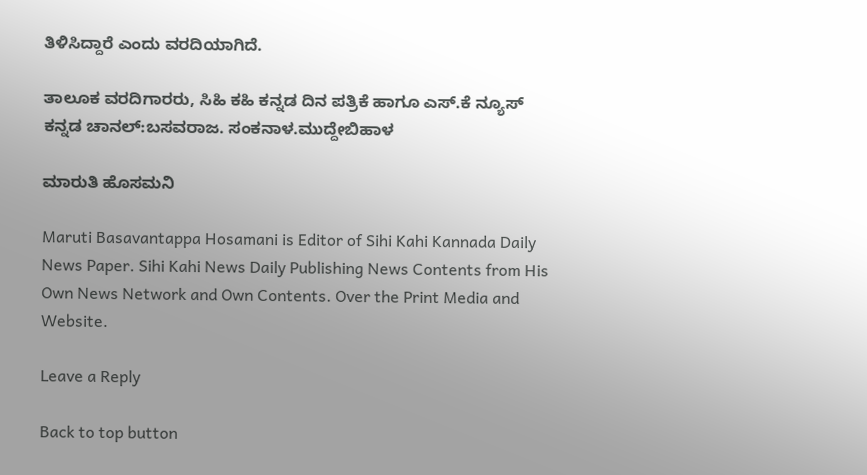ತಿಳಿಸಿದ್ದಾರೆ ಎಂದು ವರದಿಯಾಗಿದೆ.

ತಾಲೂಕ ವರದಿಗಾರರು, ಸಿಹಿ ಕಹಿ ಕನ್ನಡ ದಿನ ಪತ್ರಿಕೆ ಹಾಗೂ ಎಸ್.ಕೆ ನ್ಯೂಸ್‌ ಕನ್ನಡ ಚಾನಲ್:ಬಸವರಾಜ. ಸಂಕನಾಳ.ಮುದ್ದೇಬಿಹಾಳ

ಮಾರುತಿ ಹೊಸಮನಿ

Maruti Basavantappa Hosamani is Editor of Sihi Kahi Kannada Daily News Paper. Sihi Kahi News Daily Publishing News Contents from His Own News Network and Own Contents. Over the Print Media and Website.

Leave a Reply

Back to top button